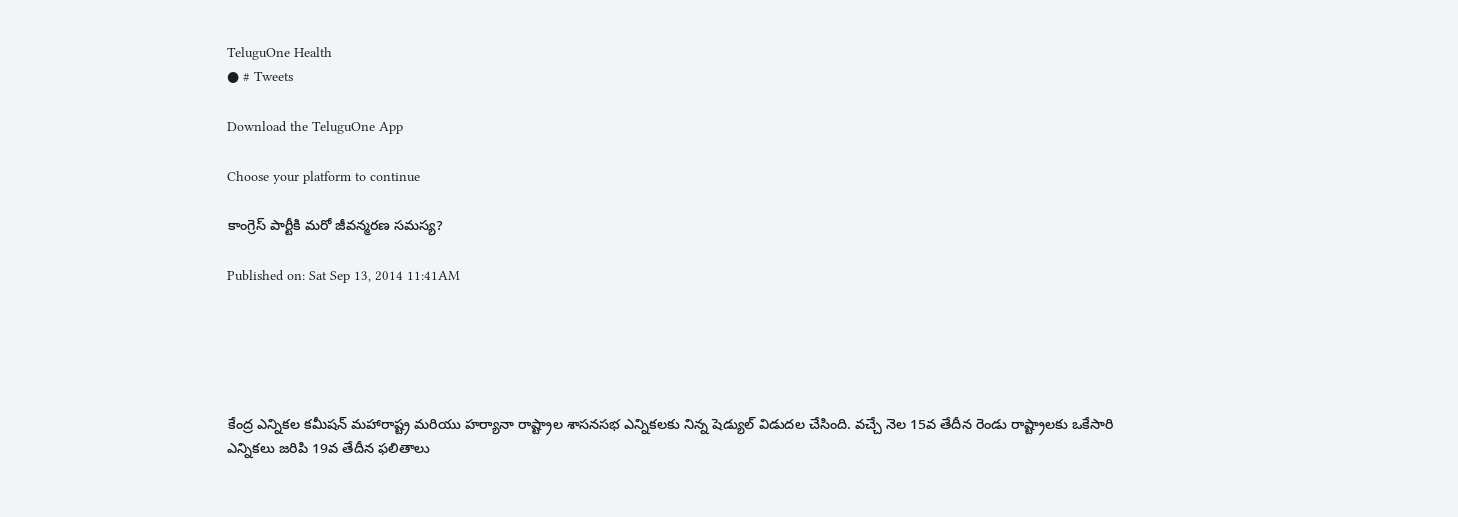TeluguOne Health
● # Tweets

Download the TeluguOne App

Choose your platform to continue

కాంగ్రెస్ పార్టీకి మరో జీవన్మరణ సమస్య?

Published on: Sat Sep 13, 2014 11:41AM





కేంద్ర ఎన్నికల కమీషన్ మహారాష్ట్ర మరియు హర్యానా రాష్ట్రాల శాసనసభ ఎన్నికలకు నిన్న షెడ్యుల్ విడుదల చేసింది. వచ్చే నెల 15వ తేదీన రెండు రాష్ట్రాలకు ఒకేసారి ఎన్నికలు జరిపి 19వ తేదీన ఫలితాలు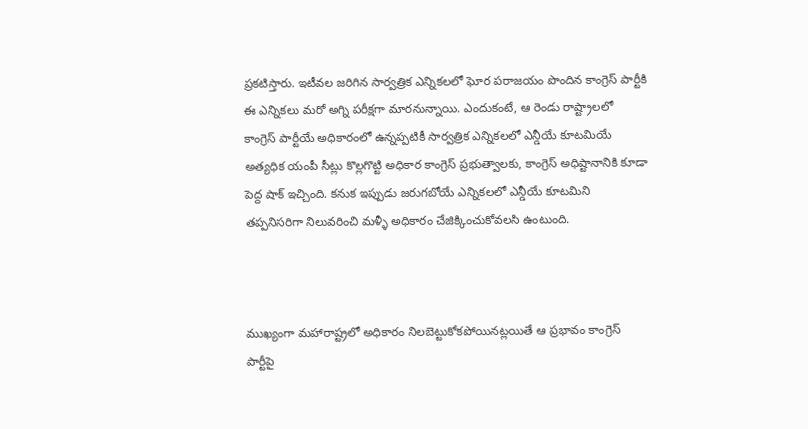ప్రకటిస్తారు. ఇటీవల జరిగిన సార్వత్రిక ఎన్నికలలో ఘోర పరాజయం పొందిన కాంగ్రెస్ పార్టీకి ఈ ఎన్నికలు మరో అగ్ని పరీక్షగా మారనున్నాయి. ఎందుకంటే, ఆ రెండు రాష్ట్రాలలో కాంగ్రెస్ పార్టీయే అధికారంలో ఉన్నప్పటికీ సార్వత్రిక ఎన్నికలలో ఎన్డీయే కూటమియే అత్యధిక యంపీ సీట్లు కొల్లగొట్టి అధికార కాంగ్రెస్ ప్రభుత్వాలకు, కాంగ్రెస్ అధిష్టానానికి కూడా పెద్ద షాక్ ఇచ్చింది. కనుక ఇప్పుడు జరుగబోయే ఎన్నికలలో ఎన్డీయే కూటమిని తప్పనిసరిగా నిలువరించి మళ్ళీ అధికారం చేజిక్కించుకోవలసి ఉంటుంది.



ముఖ్యంగా మహారాష్ట్రలో అధికారం నిలబెట్టుకోకపోయినట్లయితే ఆ ప్రభావం కాంగ్రెస్ పార్టీపై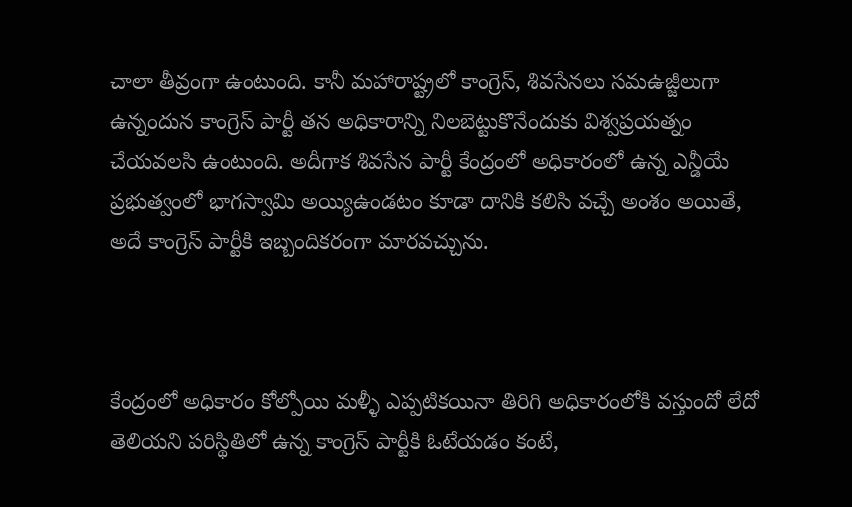చాలా తీవ్రంగా ఉంటుంది. కానీ మహారాష్ట్రలో కాంగ్రెస్, శివసేనలు సమఉజ్జీలుగా ఉన్నందున కాంగ్రెస్ పార్టీ తన అధికారాన్ని నిలబెట్టుకొనేందుకు విశ్వప్రయత్నం చేయవలసి ఉంటుంది. అదీగాక శివసేన పార్టీ కేంద్రంలో అధికారంలో ఉన్న ఎన్డీయే ప్రభుత్వంలో భాగస్వామి అయ్యిఉండటం కూడా దానికి కలిసి వచ్చే అంశం అయితే, అదే కాంగ్రెస్ పార్టీకి ఇబ్బందికరంగా మారవచ్చును.



కేంద్రంలో అధికారం కోల్పోయి మళ్ళీ ఎప్పటికయినా తిరిగి అధికారంలోకి వస్తుందో లేదో తెలియని పరిస్థితిలో ఉన్న కాంగ్రెస్ పార్టీకి ఓటేయడం కంటే,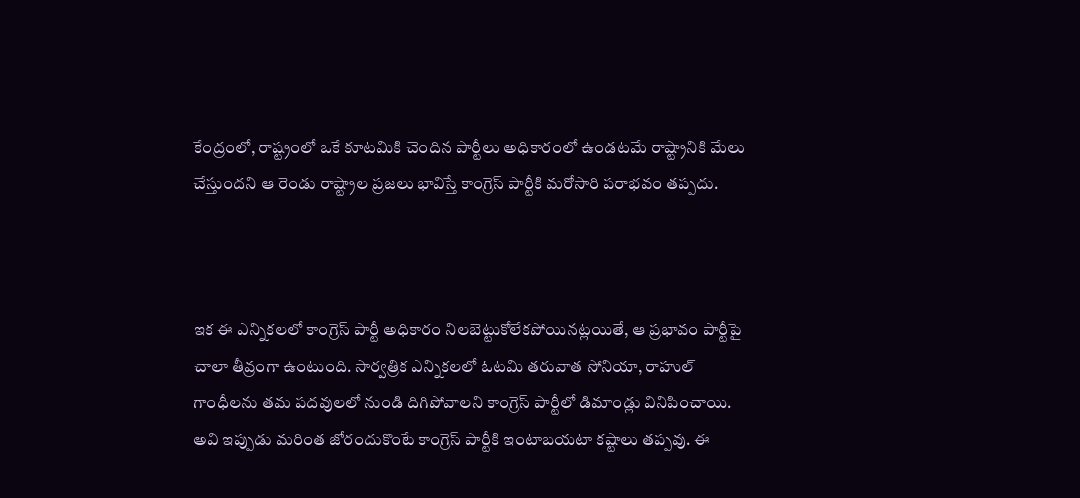కేంద్రంలో, రాష్ట్రంలో ఒకే కూటమికి చెందిన పార్టీలు అధికారంలో ఉండటమే రాష్ట్రానికి మేలు చేస్తుందని ఆ రెండు రాష్ట్రాల ప్రజలు భావిస్తే కాంగ్రెస్ పార్టీకి మరోసారి పరాభవం తప్పదు.



ఇక ఈ ఎన్నికలలో కాంగ్రెస్ పార్టీ అధికారం నిలబెట్టుకోలేకపోయినట్లయితే, ఆ ప్రభావం పార్టీపై చాలా తీవ్రంగా ఉంటుంది. సార్వత్రిక ఎన్నికలలో ఓటమి తరువాత సోనియా, రాహుల్ గాంధీలను తమ పదవులలో నుండి దిగిపోవాలని కాంగ్రెస్ పార్టీలో డిమాండ్లు వినిపించాయి. అవి ఇప్పుడు మరింత జోరందుకొంటే కాంగ్రెస్ పార్టీకి ఇంటాబయటా కష్టాలు తప్పవు. ఈ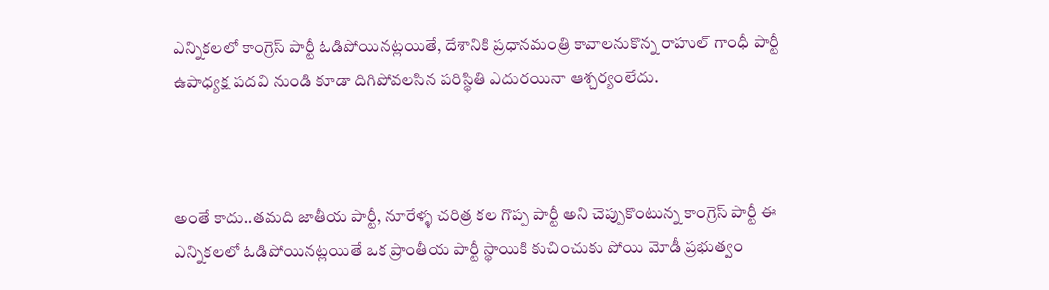ఎన్నికలలో కాంగ్రెస్ పార్టీ ఓడిపోయినట్లయితే, దేశానికి ప్రధానమంత్రి కావాలనుకొన్న రాహుల్ గాంధీ పార్టీ ఉపాధ్యక్ష పదవి నుండి కూడా దిగిపోవలసిన పరిస్థితి ఎదురయినా ఆశ్చర్యంలేదు.



అంతే కాదు..తమది జాతీయ పార్టీ, నూరేళ్ళ చరిత్ర కల గొప్ప పార్టీ అని చెప్పుకొంటున్న కాంగ్రెస్ పార్టీ ఈ ఎన్నికలలో ఓడిపోయినట్లయితే ఒక ప్రాంతీయ పార్టీ స్థాయికి కుచించుకు పోయి మోడీ ప్రభుత్వం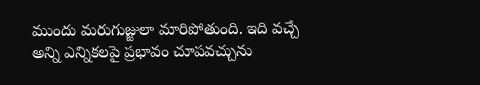ముందు మరుగుజ్జులా మారిపోతుంది. ఇది వచ్చే అన్ని ఎన్నికలపై ప్రభావం చూపవచ్చును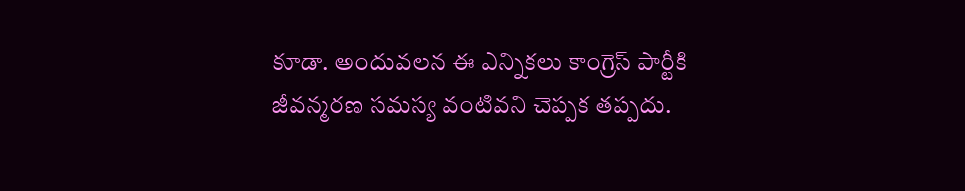కూడా. అందువలన ఈ ఎన్నికలు కాంగ్రెస్ పార్టీకి జీవన్మరణ సమస్య వంటివని చెప్పక తప్పదు.